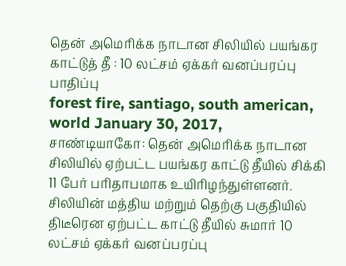தென் அமெரிக்க நாடான சிலியில் பயங்கர காட்டுத் தீ : 10 லட்சம் ஏக்கர் வனப்பரப்பு பாதிப்பு
forest fire, santiago, south american, world January 30, 2017,
சாண்டியாகோ: தென் அமெரிக்க நாடான சிலியில் ஏற்பட்ட பயங்கர காட்டு தீயில் சிக்கி 11 பேர் பரிதாபமாக உயிரிழந்துள்ளனர். சிலியின் மத்திய மற்றும் தெற்கு பகுதியில் திடீரென ஏற்பட்ட காட்டு தீயில் சுமார் 10 லட்சம் ஏக்கர் வனப்பரப்பு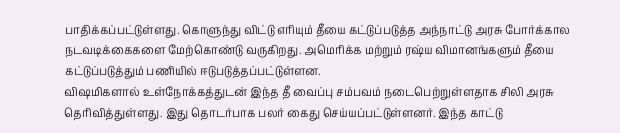பாதிக்கப்பட்டுள்ளது. கொளுந்து விட்டு எரியும் தீயை கட்டுப்படுத்த அந்நாட்டு அரசு போர்க்கால நடவடிக்கைகளை மேற்கொண்டு வருகிறது. அமெரிக்க மற்றும் ரஷ்ய விமானங்களும் தீயை கட்டுப்படுத்தும் பணியில் ஈடுபடுத்தப்பட்டுள்ளன.
விஷமிகளால் உள்நோக்கத்துடன் இந்த தீ வைப்பு சம்பவம் நடைபெற்றுள்ளதாக சிலி அரசு தெரிவித்துள்ளது. இது தொடர்பாக பலர் கைது செய்யப்பட்டுள்ளனர். இந்த காட்டு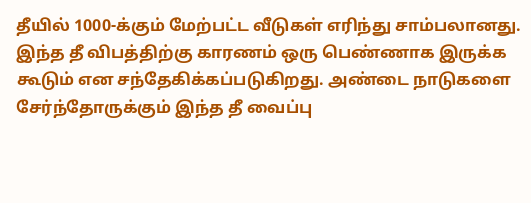தீயில் 1000-க்கும் மேற்பட்ட வீடுகள் எரிந்து சாம்பலானது. இந்த தீ விபத்திற்கு காரணம் ஒரு பெண்ணாக இருக்க கூடும் என சந்தேகிக்கப்படுகிறது. அண்டை நாடுகளை சேர்ந்தோருக்கும் இந்த தீ வைப்பு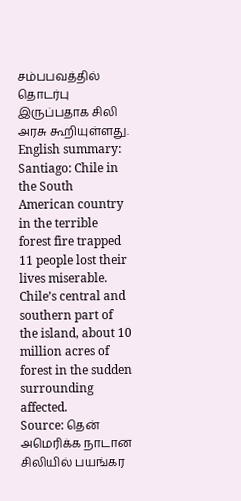சம்பபவத்தில் தொடர்பு இருப்பதாக சிலி அரசு கூறியுள்ளது.
English summary:
Santiago: Chile in the South American country in the terrible forest fire trapped 11 people lost their lives miserable. Chile’s central and southern part of the island, about 10 million acres of forest in the sudden surrounding affected.
Source: தென் அமெரிக்க நாடான சிலியில் பயங்கர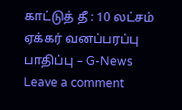காட்டுத் தீ : 10 லட்சம் ஏக்கர் வனப்பரப்பு பாதிப்பு – G-News
Leave a comment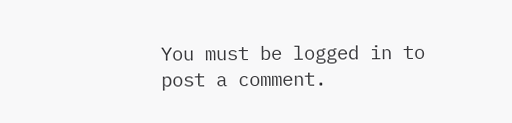You must be logged in to post a comment.